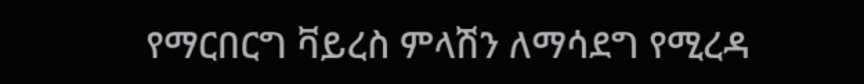የማርበርግ ቫይረስ ምላሽን ለማሳደግ የሚረዳ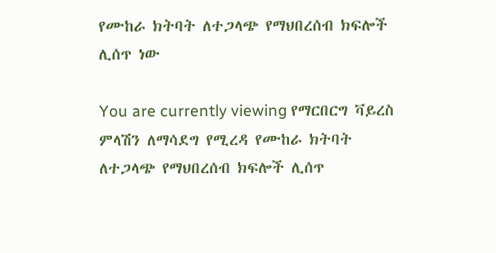የሙከራ ክትባት ለተጋላጭ የማህበረሰብ ክፍሎች ሊሰጥ ነው

You are currently viewing የማርበርግ ቫይረስ ምላሽን ለማሳደግ የሚረዳ የሙከራ ክትባት ለተጋላጭ የማህበረሰብ ክፍሎች ሊሰጥ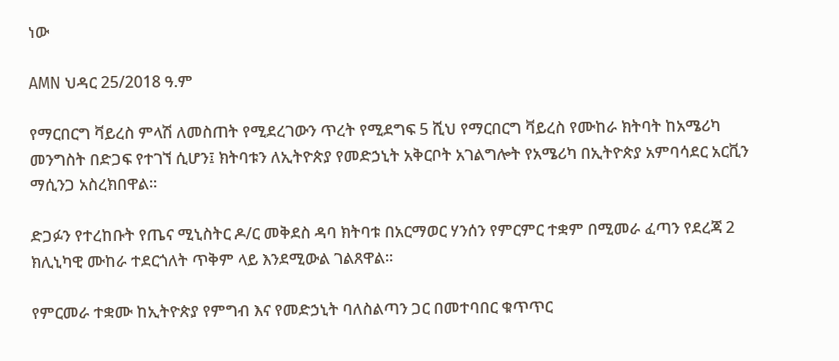ነው

AMN ህዳር 25/2018 ዓ.ም

የማርበርግ ቫይረስ ምላሽ ለመስጠት የሚደረገውን ጥረት የሚደግፍ 5 ሺህ የማርበርግ ቫይረስ የሙከራ ክትባት ከአሜሪካ መንግስት በድጋፍ የተገኘ ሲሆን፤ ክትባቱን ለኢትዮጵያ የመድኃኒት አቅርቦት አገልግሎት የአሜሪካ በኢትዮጵያ አምባሳደር አርቪን ማሲንጋ አስረክበዋል።

ድጋፉን የተረከቡት የጤና ሚኒስትር ዶ/ር መቅደስ ዳባ ክትባቱ በአርማወር ሃንሰን የምርምር ተቋም በሚመራ ፈጣን የደረጃ 2 ክሊኒካዊ ሙከራ ተደርጎለት ጥቅም ላይ እንደሚውል ገልጸዋል።

የምርመራ ተቋሙ ከኢትዮጵያ የምግብ እና የመድኃኒት ባለስልጣን ጋር በመተባበር ቁጥጥር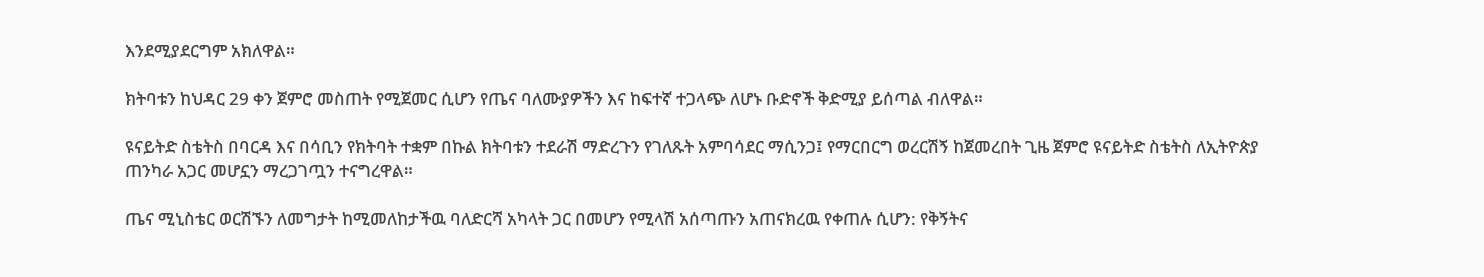እንደሚያደርግም አክለዋል።

ክትባቱን ከህዳር 29 ቀን ጀምሮ መስጠት የሚጀመር ሲሆን የጤና ባለሙያዎችን እና ከፍተኛ ተጋላጭ ለሆኑ ቡድኖች ቅድሚያ ይሰጣል ብለዋል።

ዩናይትድ ስቴትስ በባርዳ እና በሳቢን የክትባት ተቋም በኩል ክትባቱን ተደራሽ ማድረጉን የገለጹት አምባሳደር ማሲንጋ፤ የማርበርግ ወረርሽኝ ከጀመረበት ጊዜ ጀምሮ ዩናይትድ ስቴትስ ለኢትዮጵያ ጠንካራ አጋር መሆኗን ማረጋገጧን ተናግረዋል።

ጤና ሚኒስቴር ወርሽኙን ለመግታት ከሚመለከታችዉ ባለድርሻ አካላት ጋር በመሆን የሚላሽ አሰጣጡን አጠናክረዉ የቀጠሉ ሲሆን: የቅኝትና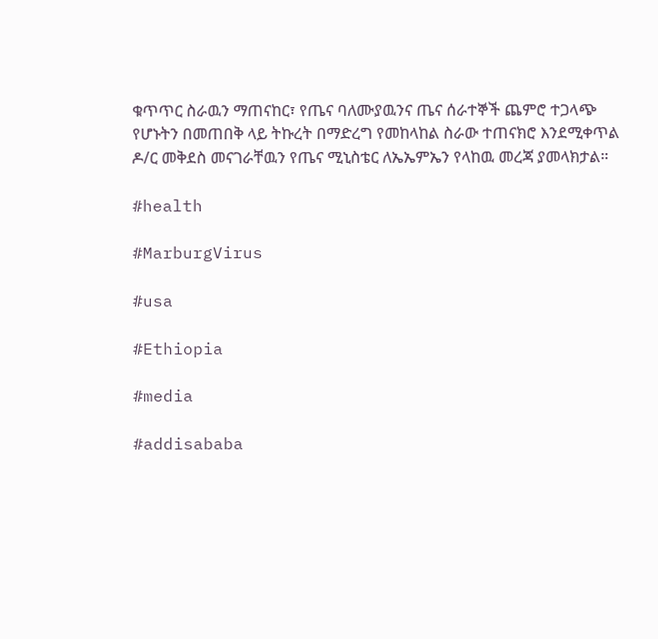ቁጥጥር ስራዉን ማጠናከር፣ የጤና ባለሙያዉንና ጤና ሰራተኞች ጨምሮ ተጋላጭ የሆኑትን በመጠበቅ ላይ ትኩረት በማድረግ የመከላከል ስራው ተጠናክሮ እንደሚቀጥል ዶ/ር መቅደስ መናገራቸዉን የጤና ሚኒስቴር ለኤኤምኤን የላከዉ መረጃ ያመላክታል።

#health

#MarburgVirus

#usa

#Ethiopia

#media

#addisababa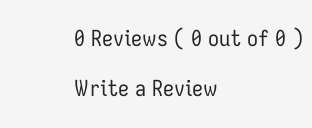0 Reviews ( 0 out of 0 )

Write a Review